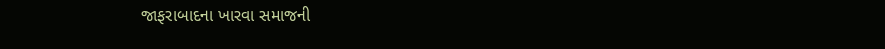જાફરાબાદના ખારવા સમાજની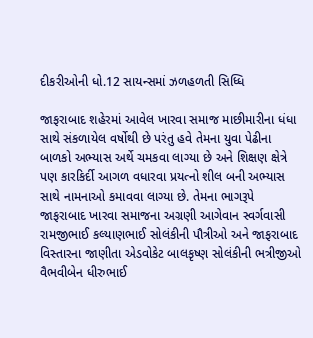દીકરીઓની ધો.12 સાયન્સમાં ઝળહળતી સિધ્ધિ

જાફરાબાદ શહેરમાં આવેલ ખારવા સમાજ માછીમારીના ધંધા સાથે સંકળાયેલ વર્ષોથી છે પરંતુ હવે તેમના યુવા પેઢીના બાળકો અભ્યાસ અર્થે ચમકવા લાગ્યા છે અને શિક્ષણ ક્ષેત્રે પણ કારકિર્દી આગળ વધારવા પ્રયત્નો શીલ બની અભ્યાસ સાથે નામનાઓ કમાવવા લાગ્યા છે. તેમના ભાગરૂપે જાફરાબાદ ખારવા સમાજના અગ્રણી આગેવાન સ્વર્ગવાસી રામજીભાઈ કલ્યાણભાઈ સોલંકીની પૌત્રીઓ અને જાફરાબાદ વિસ્તારના જાણીતા એડવોકેટ બાલકૃષ્ણ સોલંકીની ભત્રીજીઓ વૈભવીબેન ધીરુભાઈ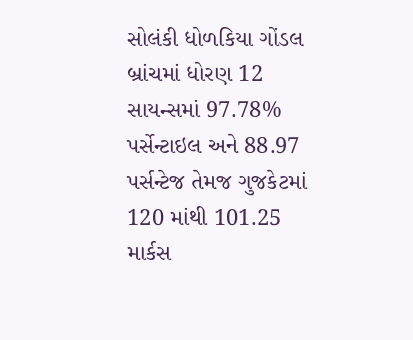સોલંકી ધોળકિયા ગોંડલ બ્રાંચમાં ધોરણ 12 સાયન્સમાં 97.78% પર્સેન્ટાઇલ અને 88.97 પર્સન્ટેજ તેમજ ગુજકેટમાં 120 માંથી 101.25 માર્કસ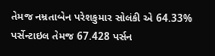તેમજ નમ્રતાબેન પરેશકુમાર સોલંકી એ 64.33% પર્સેન્ટાઇલ તેમજ 67.428 પર્સન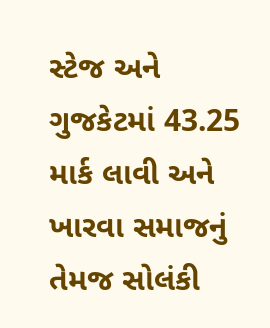સ્ટેજ અને ગુજકેટમાં 43.25 માર્ક લાવી અને ખારવા સમાજનું તેમજ સોલંકી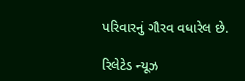પરિવારનું ગૌરવ વધારેલ છે.

રિલેટેડ ન્યૂઝ